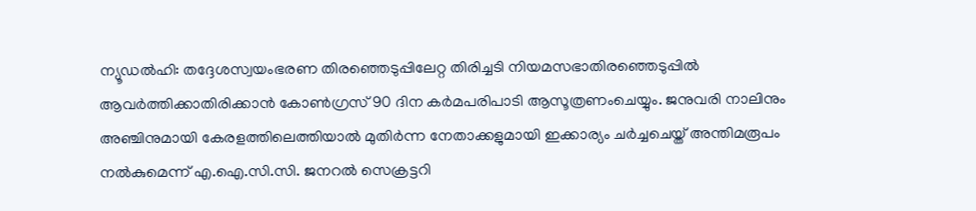ന്യൂഡൽഹി: തദ്ദേശസ്വയംഭരണ തിരഞ്ഞെടുപ്പിലേറ്റ തിരിച്ചടി നിയമസഭാതിരഞ്ഞെടുപ്പിൽ ആവർത്തിക്കാതിരിക്കാൻ കോൺഗ്രസ് 90 ദിന കർമപരിപാടി ആസൂത്രണംചെയ്യും. ജനുവരി നാലിനും അഞ്ചിനുമായി കേരളത്തിലെത്തിയാൽ മുതിർന്ന നേതാക്കളുമായി ഇക്കാര്യം ചർച്ചചെയ്ത് അന്തിമരൂപം നൽകുമെന്ന് എ.ഐ.സി.സി. ജനറൽ സെക്രട്ടറി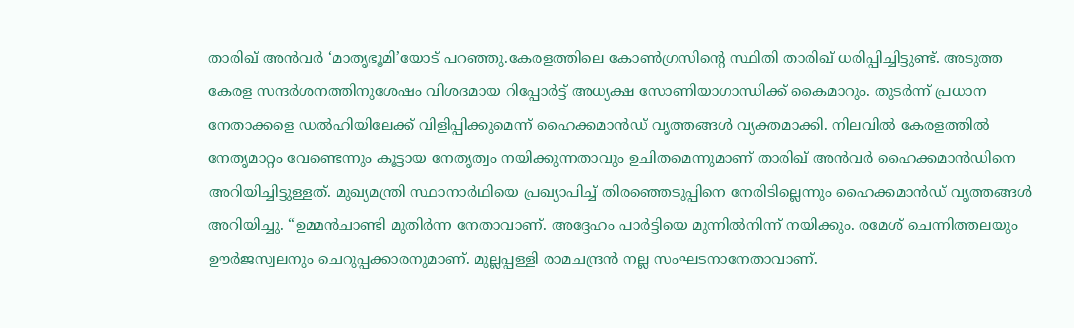താരിഖ് അൻവർ ‘മാതൃഭൂമി’യോട് പറഞ്ഞു.കേരളത്തിലെ കോൺഗ്രസിന്റെ സ്ഥിതി താരിഖ് ധരിപ്പിച്ചിട്ടുണ്ട്. അടുത്ത കേരള സന്ദർശനത്തിനുശേഷം വിശദമായ റിപ്പോർട്ട് അധ്യക്ഷ സോണിയാഗാന്ധിക്ക് കൈമാറും. തുടർന്ന് പ്രധാന നേതാക്കളെ ഡൽഹിയിലേക്ക് വിളിപ്പിക്കുമെന്ന് ഹൈക്കമാൻഡ് വൃത്തങ്ങൾ വ്യക്തമാക്കി. നിലവിൽ കേരളത്തിൽ നേതൃമാറ്റം വേണ്ടെന്നും കൂട്ടായ നേതൃത്വം നയിക്കുന്നതാവും ഉചിതമെന്നുമാണ് താരിഖ് അൻവർ ഹൈക്കമാൻഡിനെ അറിയിച്ചിട്ടുള്ളത്. മുഖ്യമന്ത്രി സ്ഥാനാർഥിയെ പ്രഖ്യാപിച്ച് തിരഞ്ഞെടുപ്പിനെ നേരിടില്ലെന്നും ഹൈക്കമാൻഡ് വൃത്തങ്ങൾ അറിയിച്ചു. “ഉമ്മൻചാണ്ടി മുതിർന്ന നേതാവാണ്. അദ്ദേഹം പാർട്ടിയെ മുന്നിൽനിന്ന് നയിക്കും. രമേശ് ചെന്നിത്തലയും ഊർജസ്വലനും ചെറുപ്പക്കാരനുമാണ്. മുല്ലപ്പള്ളി രാമചന്ദ്രൻ നല്ല സംഘടനാനേതാവാണ്.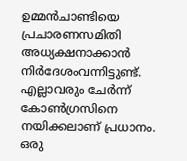ഉമ്മൻചാണ്ടിയെ പ്രചാരണസമിതി അധ്യക്ഷനാക്കാൻ നിർദേശംവന്നിട്ടുണ്ട്. എല്ലാവരും ചേർന്ന് കോൺഗ്രസിനെ നയിക്കലാണ് പ്രധാനം. ഒരു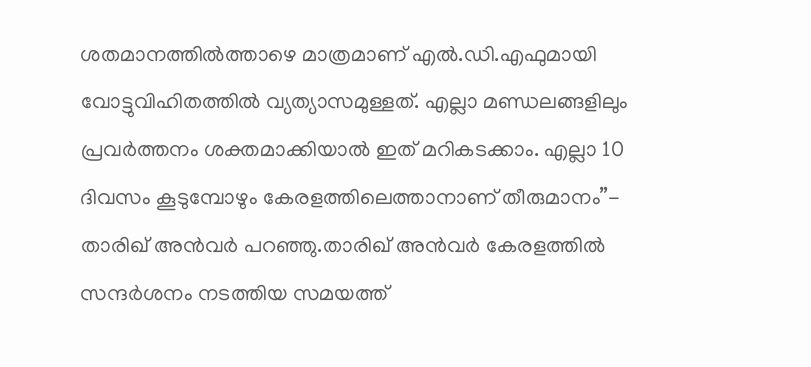ശതമാനത്തിൽത്താഴെ മാത്രമാണ് എൽ.ഡി.എഫുമായി വോട്ടുവിഹിതത്തിൽ വ്യത്യാസമുള്ളത്. എല്ലാ മണ്ഡലങ്ങളിലും പ്രവർത്തനം ശക്തമാക്കിയാൽ ഇത് മറികടക്കാം. എല്ലാ 10 ദിവസം കൂടുമ്പോഴും കേരളത്തിലെത്താനാണ് തീരുമാനം”- താരിഖ് അൻവർ പറഞ്ഞു.താരിഖ് അൻവർ കേരളത്തിൽ സന്ദർശനം നടത്തിയ സമയത്ത്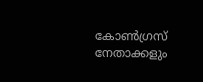കോൺഗ്രസ് നേതാക്കളും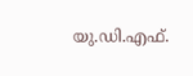യു.ഡി.എഫ്.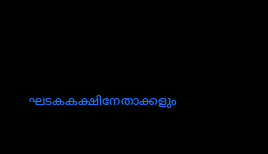ഘടകകക്ഷിനേതാക്കളും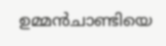ഉമ്മൻചാണ്ടിയെ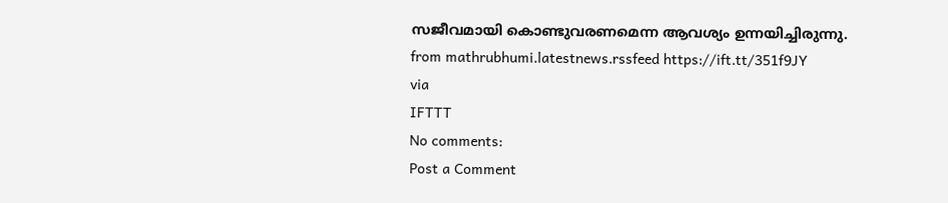സജീവമായി കൊണ്ടുവരണമെന്ന ആവശ്യം ഉന്നയിച്ചിരുന്നു.
from mathrubhumi.latestnews.rssfeed https://ift.tt/351f9JY
via
IFTTT
No comments:
Post a Comment